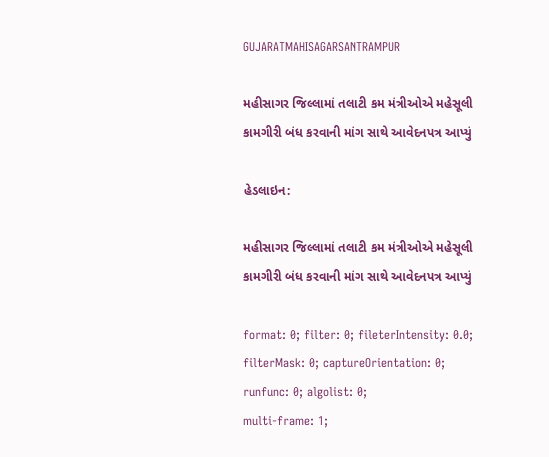GUJARATMAHISAGARSANTRAMPUR

મહીસાગર જિલ્લામાં તલાટી કમ મંત્રીઓએ મહેસૂલી કામગીરી બંધ કરવાની માંગ સાથે આવેદનપત્ર આપ્યું

હેડલાઇન:

મહીસાગર જિલ્લામાં તલાટી કમ મંત્રીઓએ મહેસૂલી કામગીરી બંધ કરવાની માંગ સાથે આવેદનપત્ર આપ્યું

format: 0; filter: 0; fileterIntensity: 0.0; filterMask: 0; captureOrientation: 0;
runfunc: 0; algolist: 0;
multi-frame: 1;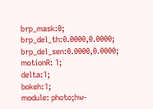brp_mask:0;
brp_del_th:0.0000,0.0000;
brp_del_sen:0.0000,0.0000;
motionR: 1;
delta:1;
bokeh:1;
module: photo;hw-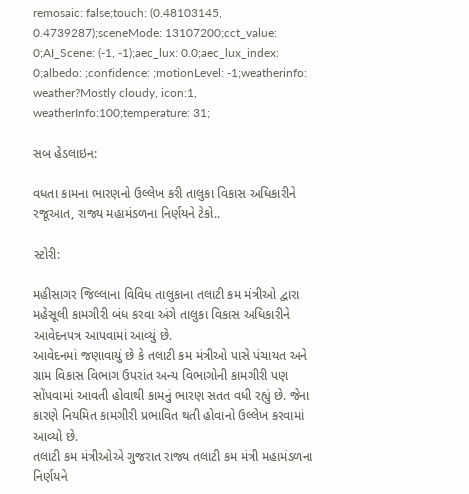remosaic: false;touch: (0.48103145, 0.4739287);sceneMode: 13107200;cct_value: 0;AI_Scene: (-1, -1);aec_lux: 0.0;aec_lux_index: 0;albedo: ;confidence: ;motionLevel: -1;weatherinfo: weather?Mostly cloudy, icon:1, weatherInfo:100;temperature: 31;

સબ હેડલાઇન:

વધતા કામના ભારણનો ઉલ્લેખ કરી તાલુકા વિકાસ અધિકારીને રજૂઆત, રાજ્ય મહામંડળના નિર્ણયને ટેકો..

સ્ટોરી:

મહીસાગર જિલ્લાના વિવિધ તાલુકાના તલાટી કમ મંત્રીઓ દ્વારા મહેસૂલી કામગીરી બંધ કરવા અંગે તાલુકા વિકાસ અધિકારીને આવેદનપત્ર આપવામાં આવ્યું છે.
આવેદનમાં જણાવાયું છે કે તલાટી કમ મંત્રીઓ પાસે પંચાયત અને ગ્રામ વિકાસ વિભાગ ઉપરાંત અન્ય વિભાગોની કામગીરી પણ સોંપવામાં આવતી હોવાથી કામનું ભારણ સતત વધી રહ્યું છે. જેના કારણે નિયમિત કામગીરી પ્રભાવિત થતી હોવાનો ઉલ્લેખ કરવામાં આવ્યો છે.
તલાટી કમ મંત્રીઓએ ગુજરાત રાજ્ય તલાટી કમ મંત્રી મહામંડળના નિર્ણયને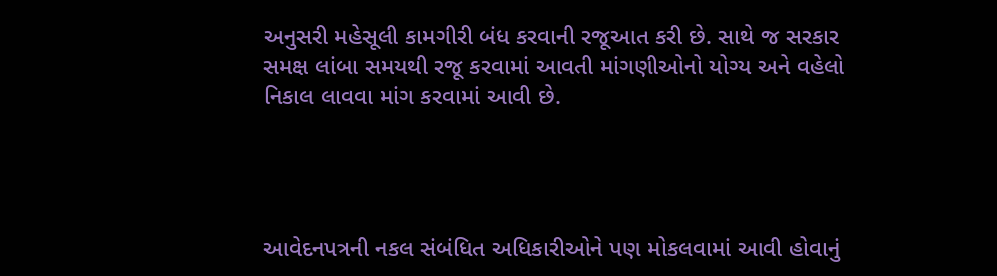અનુસરી મહેસૂલી કામગીરી બંધ કરવાની રજૂઆત કરી છે. સાથે જ સરકાર સમક્ષ લાંબા સમયથી રજૂ કરવામાં આવતી માંગણીઓનો યોગ્ય અને વહેલો નિકાલ લાવવા માંગ કરવામાં આવી છે.




આવેદનપત્રની નકલ સંબંધિત અધિકારીઓને પણ મોકલવામાં આવી હોવાનું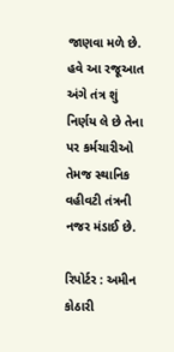જાણવા મળે છે. હવે આ રજૂઆત અંગે તંત્ર શું નિર્ણય લે છે તેના પર કર્મચારીઓ તેમજ સ્થાનિક વહીવટી તંત્રની નજર મંડાઈ છે.

રિપોર્ટર : અમીન કોઠારી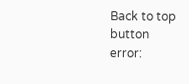Back to top button
error: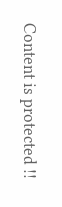Content is protected !!